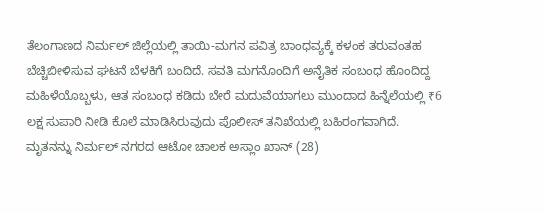ತೆಲಂಗಾಣದ ನಿರ್ಮಲ್ ಜಿಲ್ಲೆಯಲ್ಲಿ ತಾಯಿ-ಮಗನ ಪವಿತ್ರ ಬಾಂಧವ್ಯಕ್ಕೆ ಕಳಂಕ ತರುವಂತಹ ಬೆಚ್ಚಿಬೀಳಿಸುವ ಘಟನೆ ಬೆಳಕಿಗೆ ಬಂದಿದೆ. ಸವತಿ ಮಗನೊಂದಿಗೆ ಅನೈತಿಕ ಸಂಬಂಧ ಹೊಂದಿದ್ದ ಮಹಿಳೆಯೊಬ್ಬಳು, ಆತ ಸಂಬಂಧ ಕಡಿದು ಬೇರೆ ಮದುವೆಯಾಗಲು ಮುಂದಾದ ಹಿನ್ನೆಲೆಯಲ್ಲಿ ₹6 ಲಕ್ಷ ಸುಪಾರಿ ನೀಡಿ ಕೊಲೆ ಮಾಡಿಸಿರುವುದು ಪೊಲೀಸ್ ತನಿಖೆಯಲ್ಲಿ ಬಹಿರಂಗವಾಗಿದೆ.
ಮೃತನನ್ನು ನಿರ್ಮಲ್ ನಗರದ ಆಟೋ ಚಾಲಕ ಅಸ್ಲಾಂ ಖಾನ್ (28)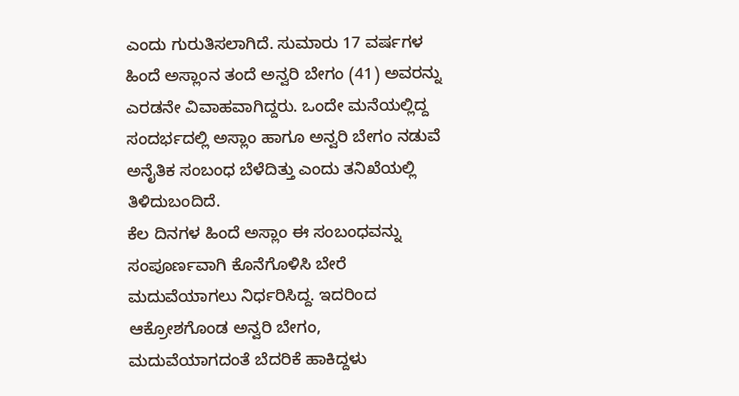ಎಂದು ಗುರುತಿಸಲಾಗಿದೆ. ಸುಮಾರು 17 ವರ್ಷಗಳ ಹಿಂದೆ ಅಸ್ಲಾಂನ ತಂದೆ ಅನ್ವರಿ ಬೇಗಂ (41) ಅವರನ್ನು ಎರಡನೇ ವಿವಾಹವಾಗಿದ್ದರು. ಒಂದೇ ಮನೆಯಲ್ಲಿದ್ದ ಸಂದರ್ಭದಲ್ಲಿ ಅಸ್ಲಾಂ ಹಾಗೂ ಅನ್ವರಿ ಬೇಗಂ ನಡುವೆ ಅನೈತಿಕ ಸಂಬಂಧ ಬೆಳೆದಿತ್ತು ಎಂದು ತನಿಖೆಯಲ್ಲಿ ತಿಳಿದುಬಂದಿದೆ.
ಕೆಲ ದಿನಗಳ ಹಿಂದೆ ಅಸ್ಲಾಂ ಈ ಸಂಬಂಧವನ್ನು ಸಂಪೂರ್ಣವಾಗಿ ಕೊನೆಗೊಳಿಸಿ ಬೇರೆ ಮದುವೆಯಾಗಲು ನಿರ್ಧರಿಸಿದ್ದ. ಇದರಿಂದ ಆಕ್ರೋಶಗೊಂಡ ಅನ್ವರಿ ಬೇಗಂ, ಮದುವೆಯಾಗದಂತೆ ಬೆದರಿಕೆ ಹಾಕಿದ್ದಳು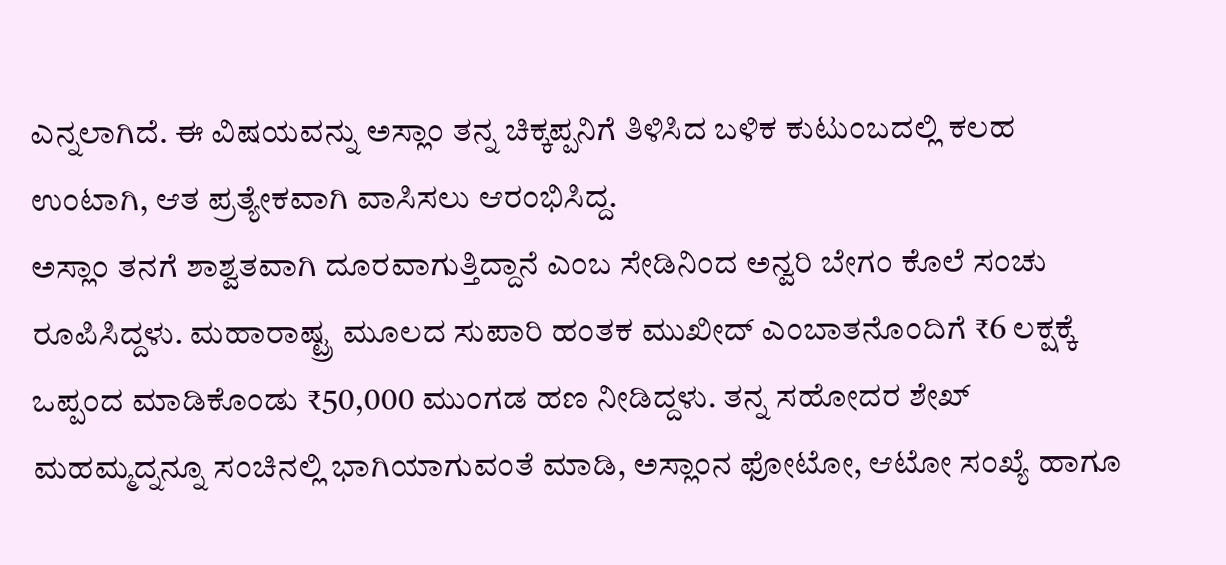ಎನ್ನಲಾಗಿದೆ. ಈ ವಿಷಯವನ್ನು ಅಸ್ಲಾಂ ತನ್ನ ಚಿಕ್ಕಪ್ಪನಿಗೆ ತಿಳಿಸಿದ ಬಳಿಕ ಕುಟುಂಬದಲ್ಲಿ ಕಲಹ ಉಂಟಾಗಿ, ಆತ ಪ್ರತ್ಯೇಕವಾಗಿ ವಾಸಿಸಲು ಆರಂಭಿಸಿದ್ದ.
ಅಸ್ಲಾಂ ತನಗೆ ಶಾಶ್ವತವಾಗಿ ದೂರವಾಗುತ್ತಿದ್ದಾನೆ ಎಂಬ ಸೇಡಿನಿಂದ ಅನ್ವರಿ ಬೇಗಂ ಕೊಲೆ ಸಂಚು ರೂಪಿಸಿದ್ದಳು. ಮಹಾರಾಷ್ಟ್ರ ಮೂಲದ ಸುಪಾರಿ ಹಂತಕ ಮುಖೀದ್ ಎಂಬಾತನೊಂದಿಗೆ ₹6 ಲಕ್ಷಕ್ಕೆ ಒಪ್ಪಂದ ಮಾಡಿಕೊಂಡು ₹50,000 ಮುಂಗಡ ಹಣ ನೀಡಿದ್ದಳು. ತನ್ನ ಸಹೋದರ ಶೇಖ್ ಮಹಮ್ಮದ್ನನ್ನೂ ಸಂಚಿನಲ್ಲಿ ಭಾಗಿಯಾಗುವಂತೆ ಮಾಡಿ, ಅಸ್ಲಾಂನ ಫೋಟೋ, ಆಟೋ ಸಂಖ್ಯೆ ಹಾಗೂ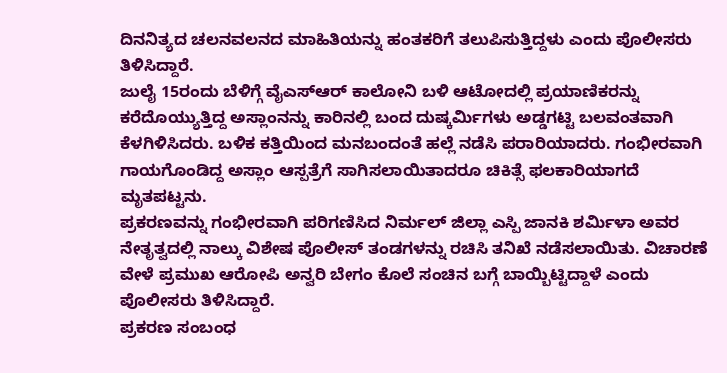ದಿನನಿತ್ಯದ ಚಲನವಲನದ ಮಾಹಿತಿಯನ್ನು ಹಂತಕರಿಗೆ ತಲುಪಿಸುತ್ತಿದ್ದಳು ಎಂದು ಪೊಲೀಸರು ತಿಳಿಸಿದ್ದಾರೆ.
ಜುಲೈ 15ರಂದು ಬೆಳಿಗ್ಗೆ ವೈಎಸ್ಆರ್ ಕಾಲೋನಿ ಬಳಿ ಆಟೋದಲ್ಲಿ ಪ್ರಯಾಣಿಕರನ್ನು ಕರೆದೊಯ್ಯುತ್ತಿದ್ದ ಅಸ್ಲಾಂನನ್ನು ಕಾರಿನಲ್ಲಿ ಬಂದ ದುಷ್ಕರ್ಮಿಗಳು ಅಡ್ಡಗಟ್ಟಿ ಬಲವಂತವಾಗಿ ಕೆಳಗಿಳಿಸಿದರು. ಬಳಿಕ ಕತ್ತಿಯಿಂದ ಮನಬಂದಂತೆ ಹಲ್ಲೆ ನಡೆಸಿ ಪರಾರಿಯಾದರು. ಗಂಭೀರವಾಗಿ ಗಾಯಗೊಂಡಿದ್ದ ಅಸ್ಲಾಂ ಆಸ್ಪತ್ರೆಗೆ ಸಾಗಿಸಲಾಯಿತಾದರೂ ಚಿಕಿತ್ಸೆ ಫಲಕಾರಿಯಾಗದೆ ಮೃತಪಟ್ಟನು.
ಪ್ರಕರಣವನ್ನು ಗಂಭೀರವಾಗಿ ಪರಿಗಣಿಸಿದ ನಿರ್ಮಲ್ ಜಿಲ್ಲಾ ಎಸ್ಪಿ ಜಾನಕಿ ಶರ್ಮಿಳಾ ಅವರ ನೇತೃತ್ವದಲ್ಲಿ ನಾಲ್ಕು ವಿಶೇಷ ಪೊಲೀಸ್ ತಂಡಗಳನ್ನು ರಚಿಸಿ ತನಿಖೆ ನಡೆಸಲಾಯಿತು. ವಿಚಾರಣೆ ವೇಳೆ ಪ್ರಮುಖ ಆರೋಪಿ ಅನ್ವರಿ ಬೇಗಂ ಕೊಲೆ ಸಂಚಿನ ಬಗ್ಗೆ ಬಾಯ್ಬಿಟ್ಟಿದ್ದಾಳೆ ಎಂದು ಪೊಲೀಸರು ತಿಳಿಸಿದ್ದಾರೆ.
ಪ್ರಕರಣ ಸಂಬಂಧ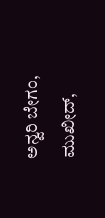ಅನ್ವರಿ ಬೇಗಂ, ಮುಖೀದ್,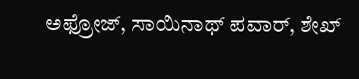ಅಫ್ರೋಜ್, ಸಾಯಿನಾಥ್ ಪವಾರ್, ಶೇಖ್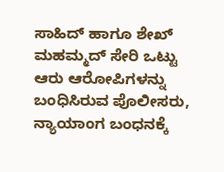ಸಾಹಿದ್ ಹಾಗೂ ಶೇಖ್ ಮಹಮ್ಮದ್ ಸೇರಿ ಒಟ್ಟು ಆರು ಆರೋಪಿಗಳನ್ನು ಬಂಧಿಸಿರುವ ಪೊಲೀಸರು, ನ್ಯಾಯಾಂಗ ಬಂಧನಕ್ಕೆ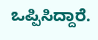ಒಪ್ಪಿಸಿದ್ದಾರೆ.